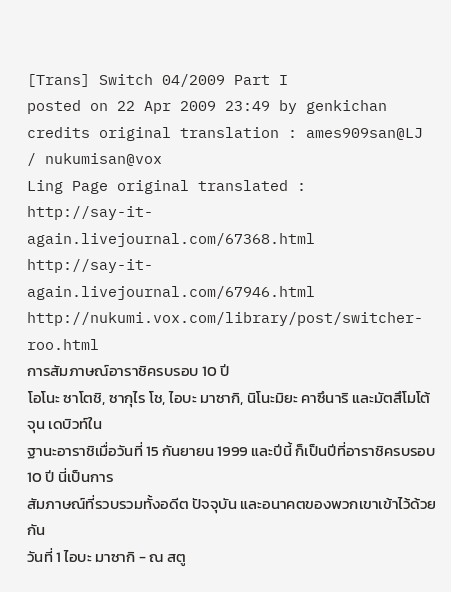[Trans] Switch 04/2009 Part I
posted on 22 Apr 2009 23:49 by genkichan
credits original translation : ames909san@LJ / nukumisan@vox
Ling Page original translated :
http://say-it-again.livejournal.com/67368.html
http://say-it-again.livejournal.com/67946.html
http://nukumi.vox.com/library/post/switcher-roo.html
การสัมภาษณ์อาราชิครบรอบ 10 ปี
โอโนะ ซาโตชิ, ซากุไร โช, ไอบะ มาซากิ, นิโนะมิยะ คาซึนาริ และมัตสึโมโต้ จุน เดบิวท์ใน
ฐานะอาราชิเมื่อวันที่ 15 กันยายน 1999 และปีนี้ ก็เป็นปีที่อาราชิครบรอบ 10 ปี นี่เป็นการ
สัมภาษณ์ที่รวบรวมทั้งอดีต ปัจจุบัน และอนาคตของพวกเขาเข้าไว้ด้วยกัน
วันที่ 1 ไอบะ มาซากิ - ณ สตู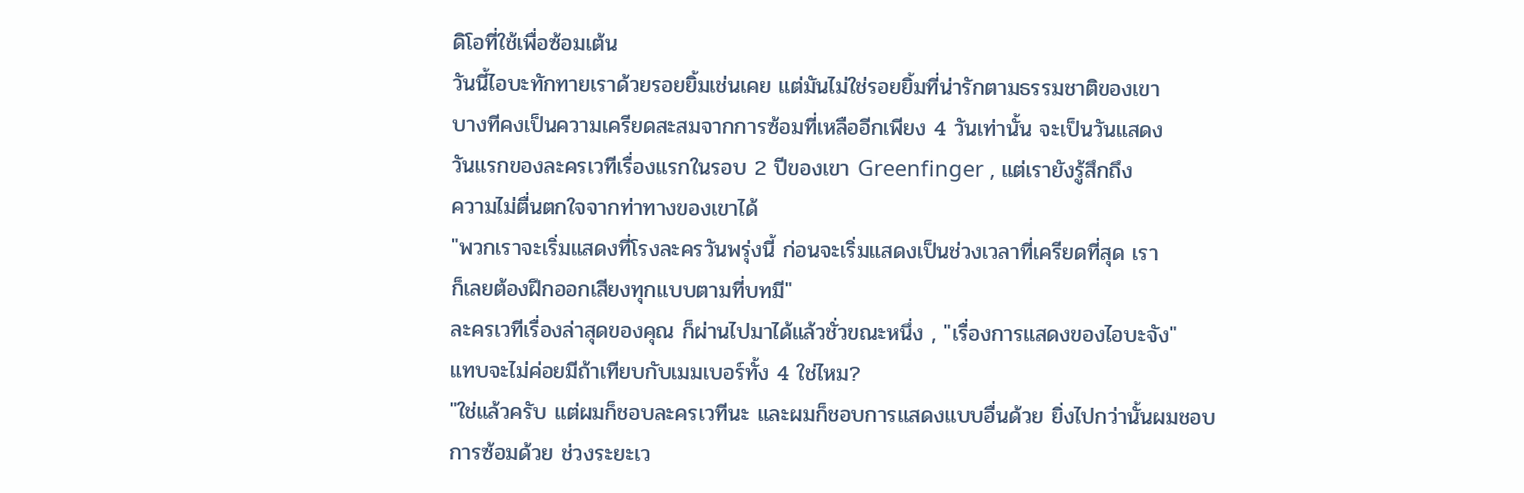ดิโอที่ใช้เพื่อซ้อมเต้น
วันนี้ไอบะทักทายเราด้วยรอยยิ้มเช่นเคย แต่มันไม่ใช่รอยยิ้มที่น่ารักตามธรรมชาติของเขา
บางทีคงเป็นความเครียดสะสมจากการซ้อมที่เหลืออีกเพียง 4 วันเท่านั้น จะเป็นวันแสดง
วันแรกของละครเวทีเรื่องแรกในรอบ 2 ปีของเขา Greenfinger , แต่เรายังรู้สึกถึง
ความไม่ตื่นตกใจจากท่าทางของเขาได้
"พวกเราจะเริ่มแสดงที่โรงละครวันพรุ่งนี้ ก่อนจะเริ่มแสดงเป็นช่วงเวลาที่เครียดที่สุด เรา
ก็เลยต้องฝึกออกเสียงทุกแบบตามที่บทมี"
ละครเวทีเรื่องล่าสุดของคุณ ก็ผ่านไปมาได้แล้วชั่วขณะหนึ่ง , "เรื่องการแสดงของไอบะจัง"
แทบจะไม่ค่อยมีถ้าเทียบกับเมมเบอร์ทั้ง 4 ใช่ไหม?
"ใช่แล้วครับ แต่ผมก็ชอบละครเวทีนะ และผมก็ชอบการแสดงแบบอื่นด้วย ยิ่งไปกว่านั้นผมชอบ
การซ้อมด้วย ช่วงระยะเว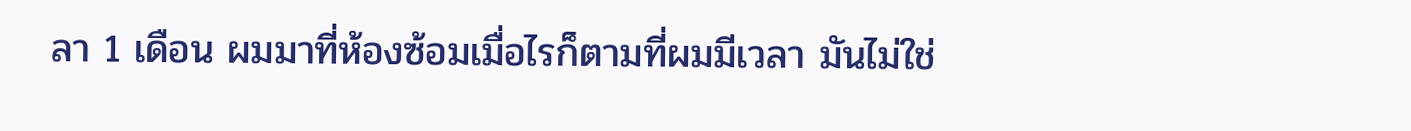ลา 1 เดือน ผมมาที่ห้องซ้อมเมื่อไรก็ตามที่ผมมีเวลา มันไม่ใช่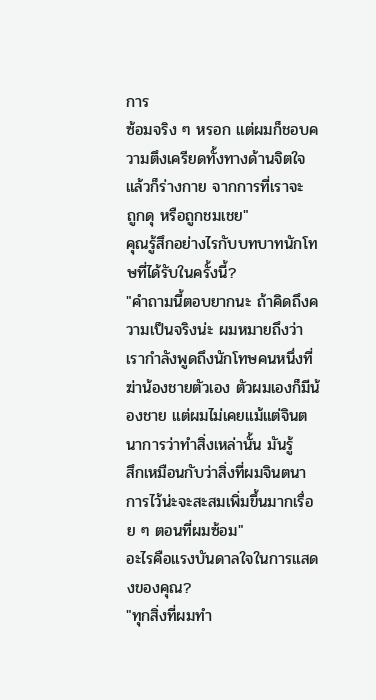การ
ซ้อมจริง ๆ หรอก แต่ผมก็ชอบความตึงเครียดทั้งทางด้านจิตใจแล้วก็ร่างกาย จากการที่เราจะ
ถูกดุ หรือถูกชมเชย"
คุณรู้สึกอย่างไรกับบทบาทนักโทษที่ได้รับในครั้งนี้?
"คำถามนี้ตอบยากนะ ถ้าคิดถึงความเป็นจริงน่ะ ผมหมายถึงว่าเรากำลังพูดถึงนักโทษคนหนึ่งที่
ฆ่าน้องชายตัวเอง ตัวผมเองก็มีน้องชาย แต่ผมไม่เคยแม้แต่จินตนาการว่าทำสิ่งเหล่านั้น มันรู้
สึกเหมือนกับว่าสิ่งที่ผมจินตนาการไว้น่ะจะสะสมเพิ่มขึ้นมากเรื่อย ๆ ตอนที่ผมซ้อม"
อะไรคือแรงบันดาลใจในการแสดงของคุณ?
"ทุกสิ่งที่ผมทำ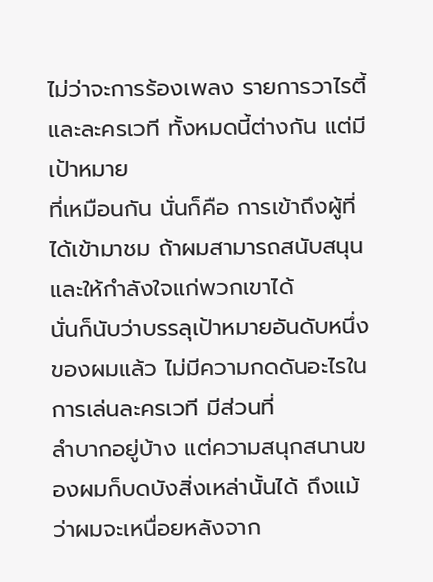ไม่ว่าจะการร้องเพลง รายการวาไรตี้ และละครเวที ทั้งหมดนี้ต่างกัน แต่มีเป้าหมาย
ที่เหมือนกัน นั่นก็คือ การเข้าถึงผู้ที่ได้เข้ามาชม ถ้าผมสามารถสนับสนุนและให้กำลังใจแก่พวกเขาได้
นั่นก็นับว่าบรรลุเป้าหมายอันดับหนึ่งของผมแล้ว ไม่มีความกดดันอะไรในการเล่นละครเวที มีส่วนที่
ลำบากอยู่บ้าง แต่ความสนุกสนานของผมก็บดบังสิ่งเหล่านั้นได้ ถึงแม้ว่าผมจะเหนื่อยหลังจาก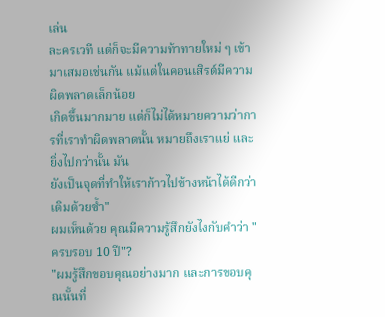เล่น
ละครเวที แต่ก็จะมีความท้าทายใหม่ ๆ เข้ามาเสมอเช่นกัน แม้แต่ในคอนเสิรต์มีความผิดพลาดเล็กน้อย
เกิดขึ้นมากมาย แต่ก็ไม่ได้หมายความว่าการที่เราทำผิดพลาดนั้น หมายถึงเราแย่ และยิ่งไปกว่านั้น มัน
ยังเป็นจุดที่ทำให้เราก้าวไปข้างหน้าได้ดีกว่าเดิมด้วยซ้ำ"
ผมเห็นด้วย คุณมีความรู้สึกยังไงกับคำว่า "ครบรอบ 10 ปี"?
"ผมรู้สึกขอบคุณอย่างมาก และการขอบคุณนั้นที่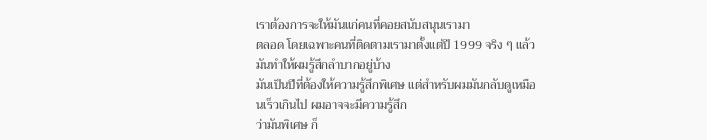เราต้องการจะให้มันแก่คนที่คอยสนับสนุนเรามา
ตลอด โดยเฉพาะคนที่ติดตามเรามาตั้งแต่ปี 1999 จริง ๆ แล้วมันทำให้ผมรู้สึกลำบากอยู่บ้าง
มันเป็นปีที่ต้องให้ความรู้สึกพิเศษ แต่สำหรับผมมันกลับดูเหมือนเร็วเกินไป ผมอาจจะมีความรู้สึก
ว่ามันพิเศษ ก็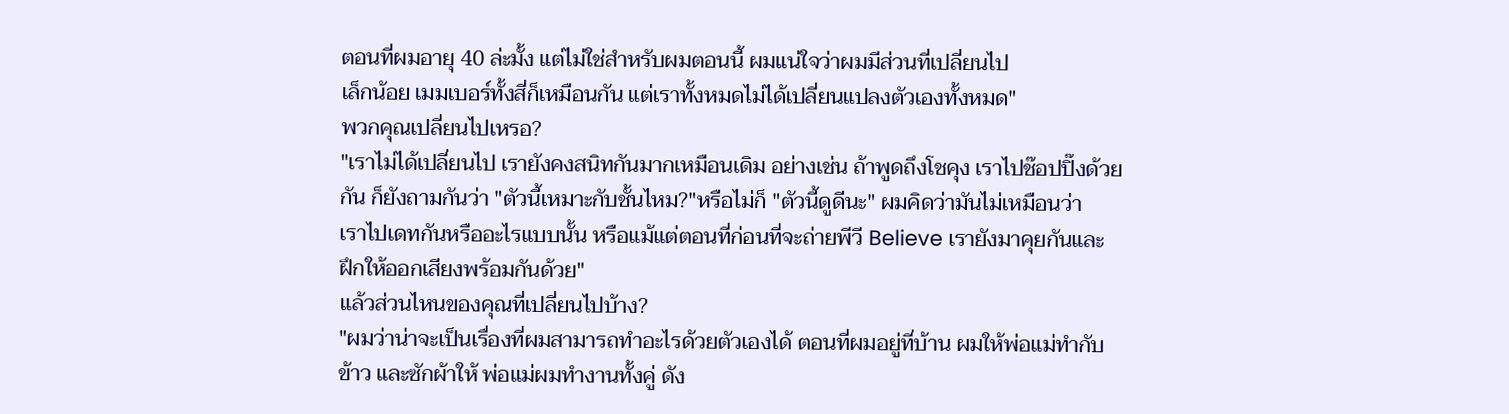ตอนที่ผมอายุ 40 ล่ะมั้ง แต่ไม่ใช่สำหรับผมตอนนี้ ผมแน่ใจว่าผมมีส่วนที่เปลี่ยนไป
เล็กน้อย เมมเบอร์ทั้งสี่ก็เหมือนกัน แต่เราทั้งหมดไม่ได้เปลี่ยนแปลงตัวเองทั้งหมด"
พวกคุณเปลี่ยนไปเหรอ?
"เราไม่ได้เปลี่ยนไป เรายังคงสนิทกันมากเหมือนเดิม อย่างเช่น ถ้าพูดถึงโชคุง เราไปช๊อปปิ๊งด้วย
กัน ก็ยังถามกันว่า "ตัวนี้เหมาะกับชั้นไหม?"หรือไม่ก็ "ตัวนี้ดูดีนะ" ผมคิดว่ามันไม่เหมือนว่า
เราไปเดทกันหรืออะไรแบบนั้น หรือแม้แต่ตอนที่ก่อนที่จะถ่ายพีวี Believe เรายังมาคุยกันและ
ฝึกให้ออกเสียงพร้อมกันด้วย"
แล้วส่วนไหนของคุณที่เปลี่ยนไปบ้าง?
"ผมว่าน่าจะเป็นเรื่องที่ผมสามารถทำอะไรด้วยตัวเองได้ ตอนที่ผมอยู่ที่บ้าน ผมให้พ่อแม่ทำกับ
ข้าว และซักผ้าให้ พ่อแม่ผมทำงานทั้งคู่ ดัง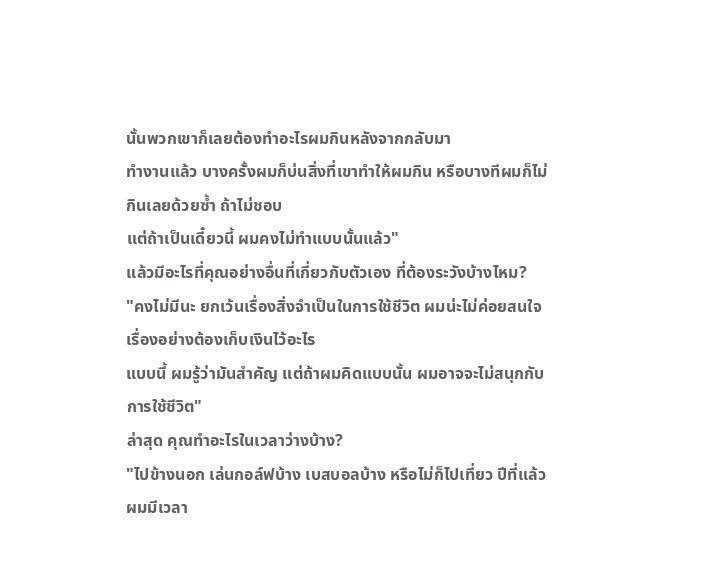นั้นพวกเขาก็เลยต้องทำอะไรผมกินหลังจากกลับมา
ทำงานแล้ว บางครั้งผมก็บ่นสิ่งที่เขาทำให้ผมกิน หรือบางทีผมก็ไม่กินเลยด้วยซ้ำ ถ้าไม่ชอบ
แต่ถ้าเป็นเดี๋ยวนี้ ผมคงไม่ทำแบบนั้นแล้ว"
แล้วมีอะไรที่คุณอย่างอื่นที่เกี่ยวกับตัวเอง ที่ต้องระวังบ้างไหม?
"คงไม่มีนะ ยกเว้นเรื่องสิ่งจำเป็นในการใช้ชีวิต ผมน่ะไม่ค่อยสนใจเรื่องอย่างต้องเก็บเงินไว้อะไร
แบบนี้ ผมรู้ว่ามันสำคัญ แต่ถ้าผมคิดแบบนั้น ผมอาจจะไม่สนุกกับการใช้ชีวิต"
ล่าสุด คุณทำอะไรในเวลาว่างบ้าง?
"ไปข้างนอก เล่นกอล์ฟบ้าง เบสบอลบ้าง หรือไม่ก็ไปเที่ยว ปีที่แล้วผมมีเวลา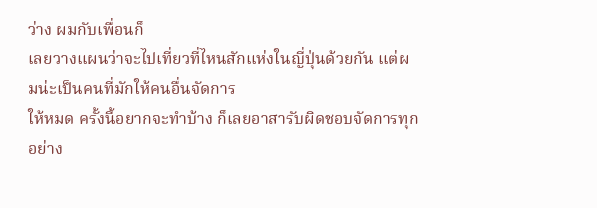ว่าง ผมกับเพื่อนก็
เลยวางแผนว่าจะไปเที่ยวที่ไหนสักแห่งในญี่ปุ่นด้วยกัน แต่ผมน่ะเป็นคนที่มักให้คนอื่นจัดการ
ให้หมด ครั้งนี้อยากจะทำบ้าง ก็เลยอาสารับผิดชอบจัดการทุกอย่าง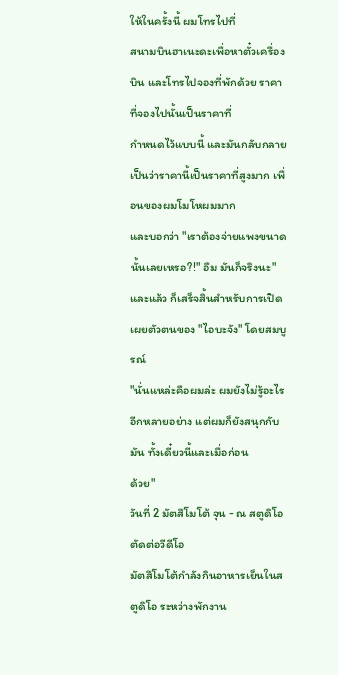ให้ในครั้งนี้ ผมโทรไปที่
สนามบินฮาเนะดะเพื่อหาตั๋วเครื่องบิน และโทรไปจองที่พักด้วย ราคาที่จองไปนั้นเป็นราคาที่
กำหนดไว้แบบนี้ และมันกลับกลายเป็นว่าราคานี้เป็นราคาที่สูงมาก เพื่อนของผมโมโหผมมาก
และบอกว่า "เราต้องจ่ายแพงขนาดนั้นเลยเหรอ?!" อืม มันก็จริงนะ"
และแล้ว ก็เสร็จสิ้นสำหรับการเปิดเผยตัวตนของ "ไอบะจัง" โดยสมบูรณ์
"นั่นแหล่ะคือผมล่ะ ผมยังไม่รู้อะไรอีกหลายอย่าง แต่ผมก็ยังสนุกกับมัน ทั้งเดี๋ยวนี้และเมื่อก่อน
ด้วย"
วันที่ 2 มัตสึโมโต้ จุน - ณ สตูดิโอตัดต่อวีดีโอ
มัตสึโมโต้กำลังกินอาหารเย็นในสตูดิโอ ระหว่างพักงาน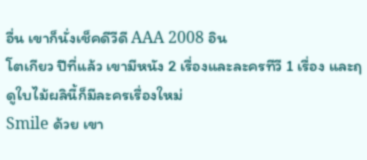อื่น เขาก็นั่งเช็คดีวีดี AAA 2008 อิน
โตเกียว ปีที่แล้ว เขามีหนัง 2 เรื่องและละครทีวี 1 เรื่อง และฤดูใบไม้ผลินี้ก็มีละครเรื่องใหม่
Smile ด้วย เขา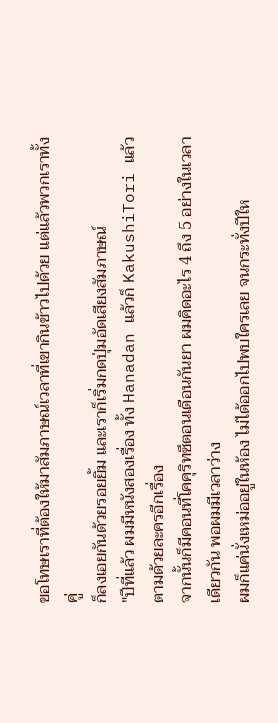ขอโทษเราที่ต้องให้มาสัมภาษณ์เวลาที่เขากินข้าวไปด้วย แต่แล้วพวกเราทั้งคู่
ก็ลงเอยกันด้วยรอยยิ้ม และเราก็เริ่มกดปุ่มอัดเสียงสัมภาษณ์
"ปีที่แล้ว ผมมีหนังสองเรื่อง ทั้ง Hanadan แล้วก็ KakushiTori แล้วตามด้วยละครอีกเรื่อง
จากนั้นก็มีคอนที่โคคุริทซึตอนเดือนกันยา ผมคิดอะไร 4 ถึง 5 อย่างในเวลาเดียวกัน พอผมมีเวลาว่าง
ผมก็แค่นั่งเหม่ออยู่ในห้อง ไม่ได้ออกไปพบใครเลย จนกระทั่งปีให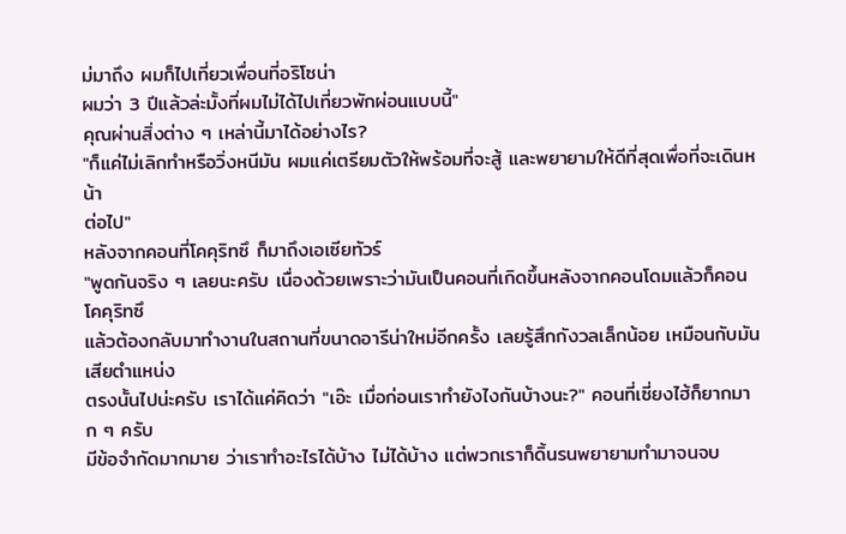ม่มาถึง ผมก็ไปเที่ยวเพื่อนที่อริโซน่า
ผมว่า 3 ปีแล้วล่ะมั้งที่ผมไม่ได้ไปเที่ยวพักผ่อนแบบนี้"
คุณผ่านสิ่งต่าง ๆ เหล่านี้มาได้อย่างไร?
"ก็แค่ไม่เลิกทำหรือวิ่งหนีมัน ผมแค่เตรียมตัวให้พร้อมที่จะสู้ และพยายามให้ดีที่สุดเพื่อที่จะเดินหน้า
ต่อไป"
หลังจากคอนที่โคคุริทซึ ก็มาถึงเอเซียทัวร์
"พูดกันจริง ๆ เลยนะครับ เนื่องด้วยเพราะว่ามันเป็นคอนที่เกิดขึ้นหลังจากคอนโดมแล้วก็คอนโคคุริทซึ
แล้วต้องกลับมาทำงานในสถานที่ขนาดอารีน่าใหม่อีกครั้ง เลยรู้สึกกังวลเล็กน้อย เหมือนกับมันเสียตำแหน่ง
ตรงนั้นไปน่ะครับ เราได้แค่คิดว่า "เอ๊ะ เมื่อก่อนเราทำยังไงกันบ้างนะ?" คอนที่เซี่ยงไฮ้ก็ยากมาก ๆ ครับ
มีข้อจำกัดมากมาย ว่าเราทำอะไรได้บ้าง ไม่ได้บ้าง แต่พวกเราก็ดิ้นรนพยายามทำมาจนจบ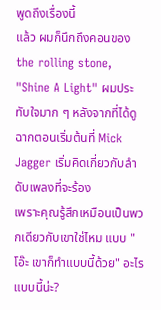พูดถึงเรื่องนี้
แล้ว ผมก็นึกถึงคอนของ the rolling stone, "Shine A Light" ผมประทับใจมาก ๆ หลังจากที่ได้ดู
ฉากตอนเริ่มต้นที่ Mick Jagger เริ่มคิดเกี่ยวกับลำดับเพลงที่จะร้อง
เพราะคุณรู้สึกเหมือนเป็นพวกเดียวกับเขาใช่ไหม แบบ "โอ๊ะ เขาก็ทำแบบนี้ด้วย" อะไรแบบนี้น่ะ?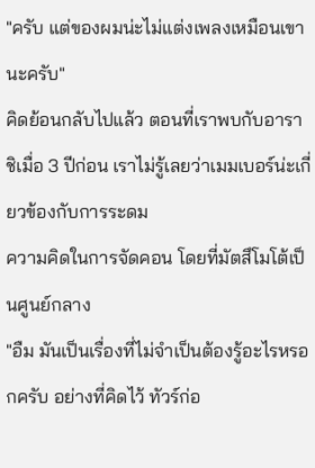"ครับ แต่ของผมน่ะไม่แต่งเพลงเหมือนเขานะครับ"
คิดย้อนกลับไปแล้ว ตอนที่เราพบกับอาราชิเมื่อ 3 ปีก่อน เราไม่รู้เลยว่าเมมเบอร์น่ะเกี่ยวข้องกับการระดม
ความคิดในการจัดคอน โดยที่มัตสึโมโต้เป็นศูนย์กลาง
"อืม มันเป็นเรื่องที่ไม่จำเป็นต้องรู้อะไรหรอกครับ อย่างที่คิดไว้ ทัวร์ก่อ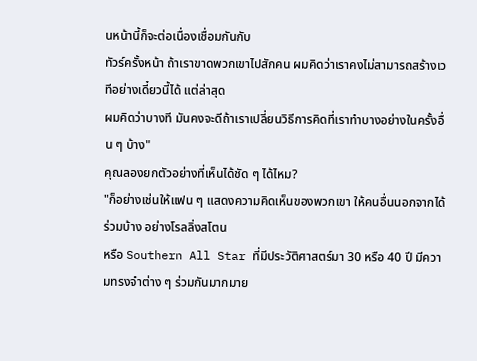นหน้านี้ก็จะต่อเนื่องเชื่อมกันกับ
ทัวร์ครั้งหน้า ถ้าเราขาดพวกเขาไปสักคน ผมคิดว่าเราคงไม่สามารถสร้างเวทีอย่างเดี๋ยวนี้ได้ แต่ล่าสุด
ผมคิดว่าบางที มันคงจะดีถ้าเราเปลี่ยนวิธีการคิดที่เราทำบางอย่างในครั้งอื่น ๆ บ้าง"
คุณลองยกตัวอย่างที่เห็นได้ชัด ๆ ได้ไหม?
"ก็อย่างเช่นให้แฟน ๆ แสดงความคิดเห็นของพวกเขา ให้คนอื่นนอกจากได้ร่วมบ้าง อย่างโรลลิ่งสโตน
หรือ Southern All Star ที่มีประวัติศาสตร์มา 30 หรือ 40 ปี มีความทรงจำต่าง ๆ ร่วมกันมากมาย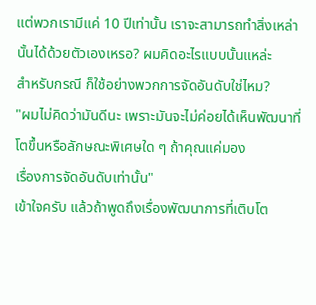แต่พวกเรามีแค่ 10 ปีเท่านั้น เราจะสามารถทำสิ่งเหล่านั้นได้ด้วยตัวเองเหรอ? ผมคิดอะไรแบบนั้นแหล่ะ
สำหรับกรณี ก็ใช้อย่างพวกการจัดอันดับใช่ไหม?
"ผมไม่คิดว่ามันดีนะ เพราะมันจะไม่ค่อยได้เห็นพัฒนาที่โตขึ้นหรือลักษณะพิเศษใด ๆ ถ้าคุณแค่มอง
เรื่องการจัดอันดับเท่านั้น"
เข้าใจครับ แล้วถ้าพูดถึงเรื่องพัฒนาการที่เติบโต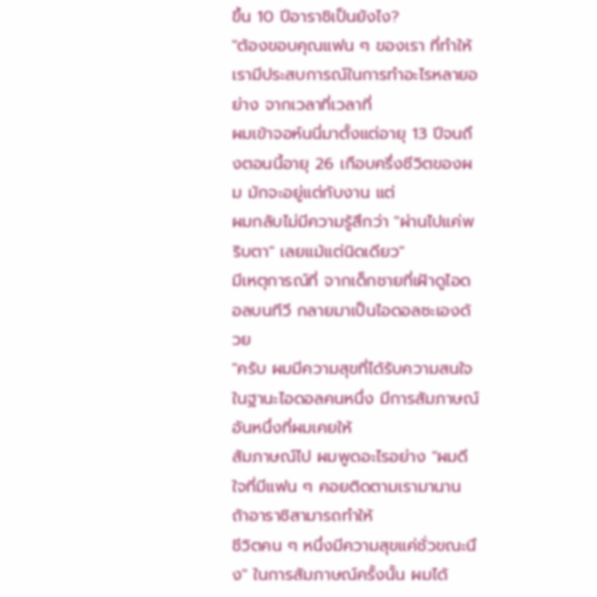ขึ้น 10 ปีอาราชิเป็นยังไง?
"ต้องขอบคุณแฟน ๆ ของเรา ที่ทำให้เรามีประสบการณ์ในการทำอะไรหลายอย่าง จากเวลาที่เวลาที่
ผมเข้าจอห์นนี่มาตั้งแต่อายุ 13 ปีจนถึงตอนนี้อายุ 26 เกือบครึ่งชีวิตของผม มักจะอยู่แต่กับงาน แต่
ผมกลับไม่มีความรู้สึกว่า "ผ่านไปแค่พริบตา" เลยแม้แต่นิดเดียว"
มีเหตุการณ์ที่ จากเด็กชายที่เฝ้าดูไอดอลบนทีวี กลายมาเป็นไอดอลซะเองด้วย
"ครับ ผมมีความสุขที่ได้รับความสนใจในฐานะไอดอลคนหนึ่ง มีการสัมภาษณ์อันหนึ่งที่ผมเคยให้
สัมภาษณ์ไป ผมพูดอะไรอย่าง "ผมดีใจที่มีแฟน ๆ คอยติดตามเรามานาน ถ้าอาราชิสามารถทำให้
ชีวิตคน ๆ หนึ่งมีความสุขแค่ชั่วขณะนึง" ในการสัมภาษณ์ครั้งนั้น ผมได้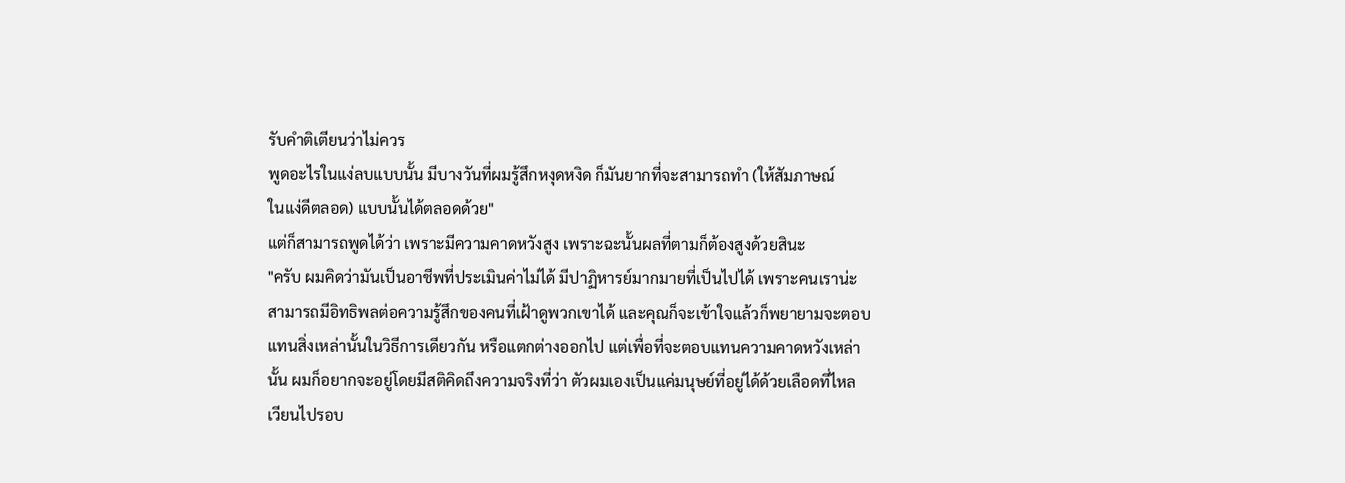รับคำติเตียนว่าไม่ควร
พูดอะไรในแง่ลบแบบนั้น มีบางวันที่ผมรู้สึกหงุดหงิด ก็มันยากที่จะสามารถทำ (ให้สัมภาษณ์
ในแง่ดีตลอด) แบบนั้นได้ตลอดด้วย"
แต่ก็สามารถพูดได้ว่า เพราะมีความคาดหวังสูง เพราะฉะนั้นผลที่ตามก็ต้องสูงด้วยสินะ
"ครับ ผมคิดว่ามันเป็นอาชีพที่ประเมินค่าไม่ได้ มีปาฏิหารย์มากมายที่เป็นไปได้ เพราะคนเราน่ะ
สามารถมีอิทธิพลต่อความรู้สึกของคนที่เฝ้าดูพวกเขาได้ และคุณก็จะเข้าใจแล้วก็พยายามจะตอบ
แทนสิ่งเหล่านั้นในวิธีการเดียวกัน หรือแตกต่างออกไป แต่เพื่อที่จะตอบแทนความคาดหวังเหล่า
นั้น ผมก็อยากจะอยู่โดยมีสติคิดถึงความจริงที่ว่า ตัวผมเองเป็นแค่มนุษย์ที่อยู่ได้ด้วยเลือดที่ไหล
เวียนไปรอบ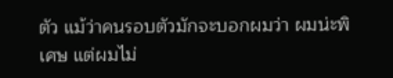ตัว แม้ว่าคนรอบตัวมักจะบอกผมว่า ผมน่ะพิเศษ แต่ผมไม่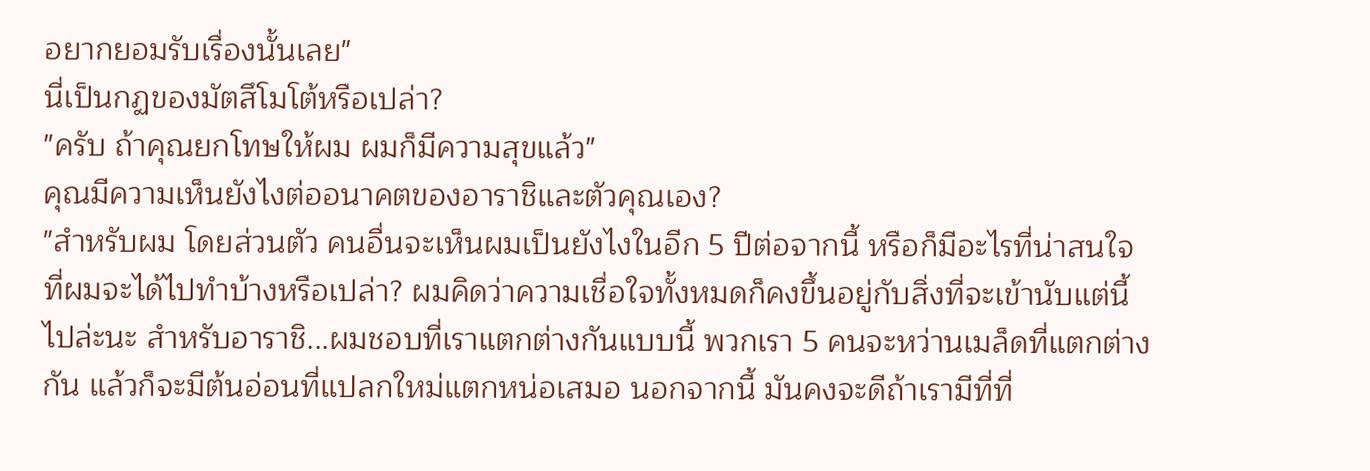อยากยอมรับเรื่องนั้นเลย"
นี่เป็นกฏของมัตสึโมโต้หรือเปล่า?
"ครับ ถ้าคุณยกโทษให้ผม ผมก็มีความสุขแล้ว"
คุณมีความเห็นยังไงต่ออนาคตของอาราชิและตัวคุณเอง?
"สำหรับผม โดยส่วนตัว คนอื่นจะเห็นผมเป็นยังไงในอีก 5 ปีต่อจากนี้ หรือก็มีอะไรที่น่าสนใจ
ที่ผมจะได้ไปทำบ้างหรือเปล่า? ผมคิดว่าความเชื่อใจทั้งหมดก็คงขึ้นอยู่กับสิ่งที่จะเข้านับแต่นี้
ไปล่ะนะ สำหรับอาราชิ...ผมชอบที่เราแตกต่างกันแบบนี้ พวกเรา 5 คนจะหว่านเมล็ดที่แตกต่าง
กัน แล้วก็จะมีต้นอ่อนที่แปลกใหม่แตกหน่อเสมอ นอกจากนี้ มันคงจะดีถ้าเรามีที่ที่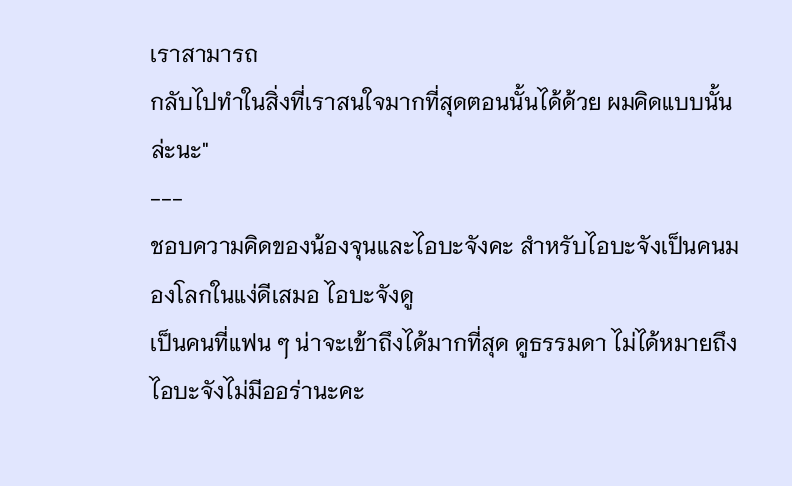เราสามารถ
กลับไปทำในสิ่งที่เราสนใจมากที่สุดตอนนั้นได้ด้วย ผมคิดแบบนั้นล่ะนะ"
---
ชอบความคิดของน้องจุนและไอบะจังคะ สำหรับไอบะจังเป็นคนมองโลกในแง่ดีเสมอ ไอบะจังดู
เป็นคนที่แฟน ๆ น่าจะเข้าถึงได้มากที่สุด ดูธรรมดา ไม่ได้หมายถึงไอบะจังไม่มีออร่านะคะ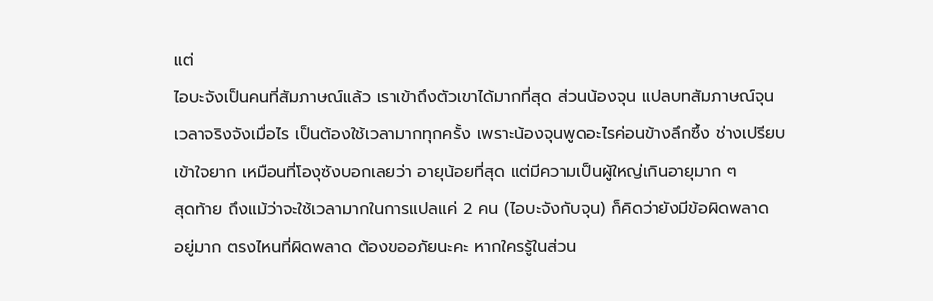แต่
ไอบะจังเป็นคนที่สัมภาษณ์แล้ว เราเข้าถึงตัวเขาได้มากที่สุด ส่วนน้องจุน แปลบทสัมภาษณ์จุน
เวลาจริงจังเมื่อไร เป็นต้องใช้เวลามากทุกครั้ง เพราะน้องจุนพูดอะไรค่อนข้างลึกซึ้ง ช่างเปรียบ
เข้าใจยาก เหมือนที่โองุซังบอกเลยว่า อายุน้อยที่สุด แต่มีความเป็นผู้ใหญ่เกินอายุมาก ๆ
สุดท้าย ถึงแม้ว่าจะใช้เวลามากในการแปลแค่ 2 คน (ไอบะจังกับจุน) ก็คิดว่ายังมีข้อผิดพลาด
อยู่มาก ตรงไหนที่ผิดพลาด ต้องขออภัยนะคะ หากใครรู้ในส่วน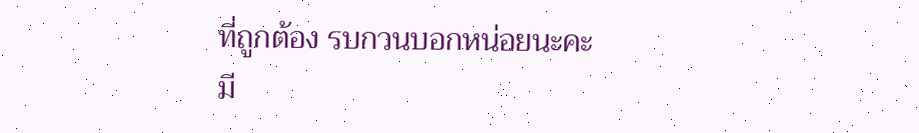ที่ถูกต้อง รบกวนบอกหน่อยนะคะ
มี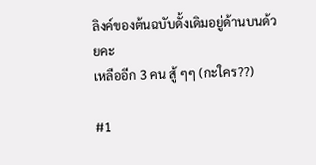ลิงค์ของต้นฉบับดั้งเดิมอยู่ด้านบนด้วยคะ
เหลืออีก 3 คน สู้ ๆๆ (กะใคร??)

#1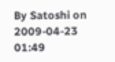By Satoshi on 2009-04-23 01:49